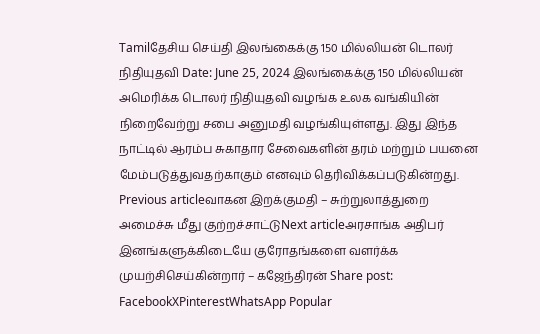Tamilதேசிய செய்தி இலங்கைக்கு 150 மில்லியன் டொலர் நிதியுதவி Date: June 25, 2024 இலங்கைக்கு 150 மில்லியன் அமெரிக்க டொலர் நிதியுதவி வழங்க உலக வங்கியின் நிறைவேற்று சபை அனுமதி வழங்கியுள்ளது. இது இந்த நாட்டில் ஆரம்ப சுகாதார சேவைகளின் தரம் மற்றும் பயனை மேம்படுத்துவதற்காகும் எனவும் தெரிவிக்கப்படுகின்றது. Previous articleவாகன இறக்குமதி – சுற்றுலாத்துறை அமைச்சு மீது குற்றச்சாட்டுNext articleஅரசாங்க அதிபர் இனங்களுக்கிடையே குரோதங்களை வளர்க்க முயற்சிசெய்கின்றார் – கஜேந்திரன் Share post: FacebookXPinterestWhatsApp Popular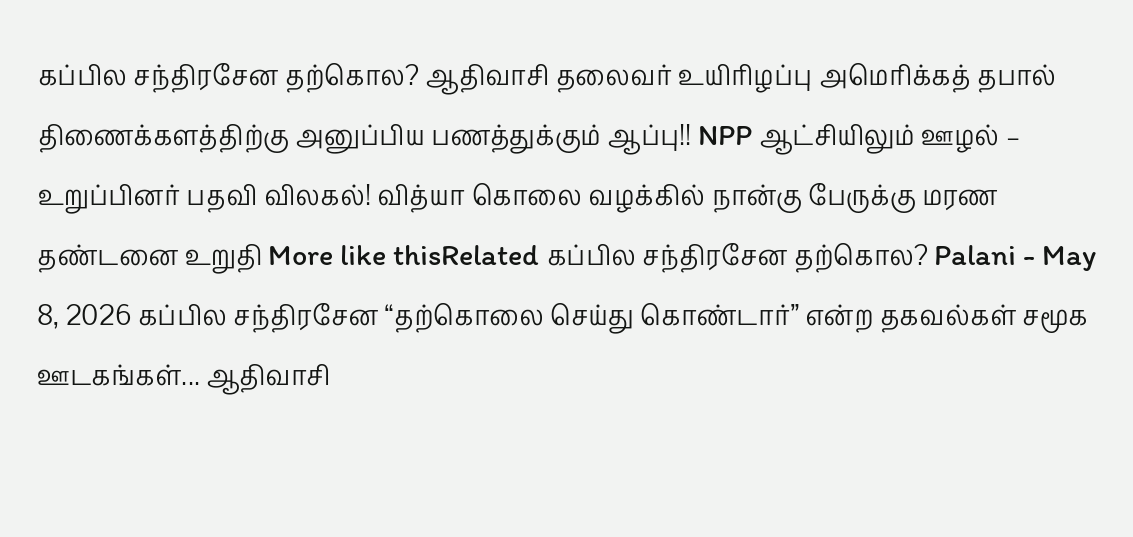கப்பில சந்திரசேன தற்கொல? ஆதிவாசி தலைவர் உயிரிழப்பு அமெரிக்கத் தபால் திணைக்களத்திற்கு அனுப்பிய பணத்துக்கும் ஆப்பு!! NPP ஆட்சியிலும் ஊழல் – உறுப்பினர் பதவி விலகல்! வித்யா கொலை வழக்கில் நான்கு பேருக்கு மரண தண்டனை உறுதி More like thisRelated கப்பில சந்திரசேன தற்கொல? Palani - May 8, 2026 கப்பில சந்திரசேன “தற்கொலை செய்து கொண்டார்” என்ற தகவல்கள் சமூக ஊடகங்கள்... ஆதிவாசி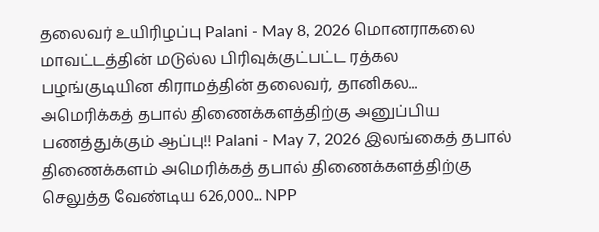தலைவர் உயிரிழப்பு Palani - May 8, 2026 மொனராகலை மாவட்டத்தின் மடுல்ல பிரிவுக்குட்பட்ட ரத்கல பழங்குடியின கிராமத்தின் தலைவர், தானிகல... அமெரிக்கத் தபால் திணைக்களத்திற்கு அனுப்பிய பணத்துக்கும் ஆப்பு!! Palani - May 7, 2026 இலங்கைத் தபால் திணைக்களம் அமெரிக்கத் தபால் திணைக்களத்திற்கு செலுத்த வேண்டிய 626,000... NPP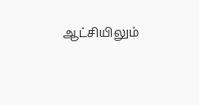ஆட்சியிலும்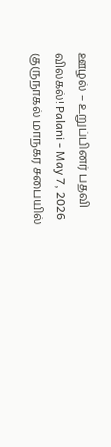ஊழல் – உறுப்பினர் பதவி விலகல்! Palani - May 7, 2026 குருநாகல் மாநகர சபையில்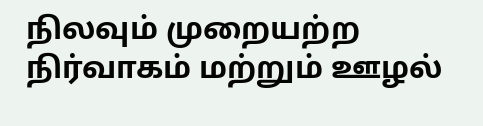நிலவும் முறையற்ற நிர்வாகம் மற்றும் ஊழல்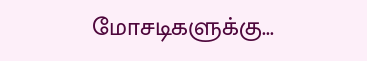மோசடிகளுக்கு...